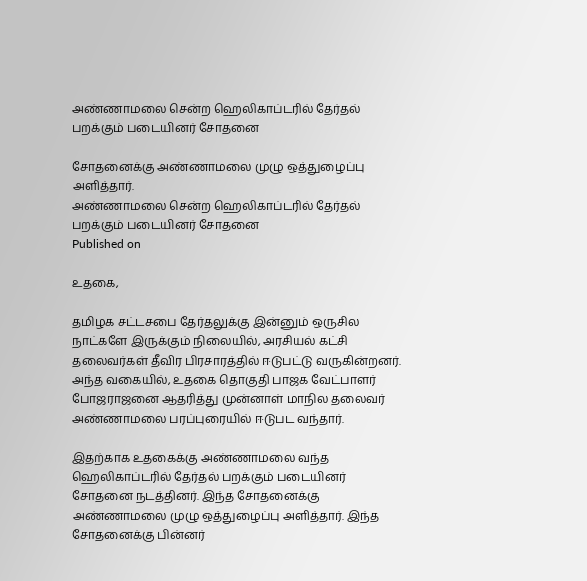அண்ணாமலை சென்ற ஹெலிகாப்டரில் தேர்தல் பறக்கும் படையினர் சோதனை

சோதனைக்கு அண்ணாமலை முழு ஒத்துழைப்பு அளித்தார்.
அண்ணாமலை சென்ற ஹெலிகாப்டரில் தேர்தல் பறக்கும் படையினர் சோதனை
Published on

உதகை,

தமிழக சட்டசபை தேர்தலுக்கு இன்னும் ஒருசில நாட்களே இருக்கும் நிலையில், அரசியல் கட்சி தலைவர்கள் தீவிர பிரசாரத்தில் ஈடுபட்டு வருகின்றனர். அந்த வகையில், உதகை தொகுதி பாஜக வேட்பாளர் போஜராஜனை ஆதரித்து முன்னாள் மாநில தலைவர் அண்ணாமலை பரப்புரையில் ஈடுபட வந்தார்.

இதற்காக உதகைக்கு அண்ணாமலை வந்த ஹெலிகாப்டரில் தேர்தல் பறக்கும் படையினர் சோதனை நடத்தினர். இந்த சோதனைக்கு அண்ணாமலை முழு ஒத்துழைப்பு அளித்தார். இந்த சோதனைக்கு பின்னர்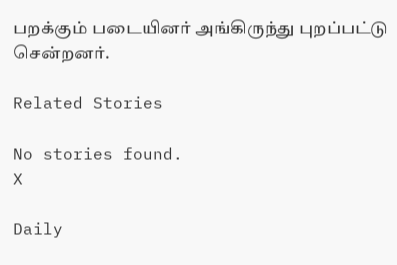பறக்கும் படையினர் அங்கிருந்து புறப்பட்டு சென்றனர்.

Related Stories

No stories found.
X

Daily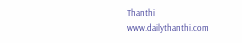Thanthi
www.dailythanthi.com